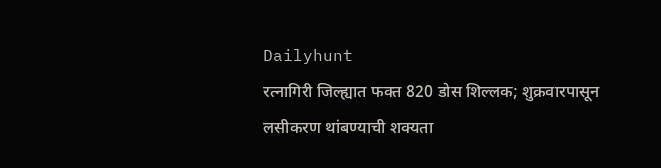Dailyhunt
रत्नागिरी जिल्ह्यात फक्त 820 डोस शिल्लक; शुक्रवारपासून लसीकरण थांबण्याची शक्यता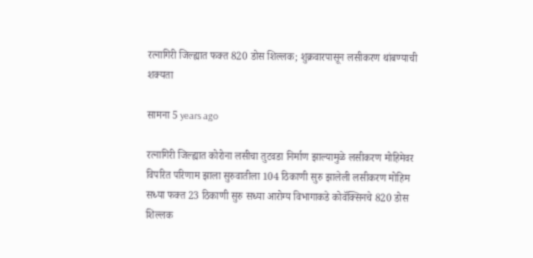रत्नागिरी जिल्ह्यात फक्त 820 डोस शिल्लक; शुक्रवारपासून लसीकरण थांबण्याची शक्यता

सामना 5 years ago

रत्नागिरी जिल्ह्यात कोरोना लसीचा तुटवडा निर्माण झाल्यामुळे लसीकरण मोहिमेवर विपरित परिणाम झाला सुरुवातीला 104 ठिकाणी सुरु झालेली लसीकरण मोहिम सध्या फक्त 23 ठिकाणी सुरु सध्या आरोग्य विभागाकडे कोवॅक्सिनचे 820 डोस शिल्लक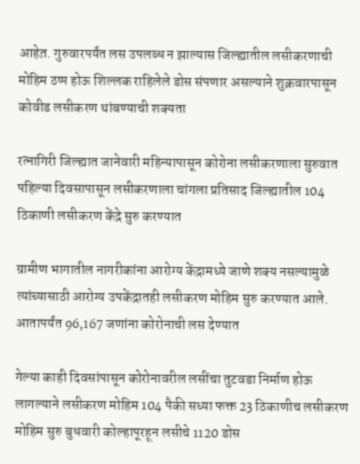आहेत़. गुरुवारपर्यंत लस उपलब्ध न झाल्यास जिल्ह्यातील लसीकरणाची मोहिम ठप्प होऊ शिल्लक राहिलेले डोस संपणार असल्याने शुक्रवारपासून कोवीड लसीकरण थांबण्याची शक्यता

रत्नागिरी जिल्ह्यात जानेवारी महिन्यापासून कोरोना लसीकरणाला सुरुवात पहिल्या दिवसापासून लसीकरणाला चांगला प्रतिसाद जिल्ह्यातील 104 ठिकाणी लसीकरण केंद्रे सुरु करण्यात

ग्रामीण भागातील नागरीकांना आरोग्य केंद्रामध्ये जाणे शक्य नसल्यामुळे त्यांच्यासाठी आरोग्य उपकेंद्रातही लसीकरण मोहिम सुरु करण्यात आले. आतापर्यंत 96,167 जणांना कोरोनाची लस देण्यात

गेल्या काही दिवसांपासून कोरोनावरील लसींचा तुटवडा निर्माण होऊ लागल्याने लसीकरण मोहिम 104 पैकी सध्या फक्त 23 ठिकाणीच लसीकरण मोहिम सुरु बुधवारी कोल्हापूरहून लसीचे 1120 डोस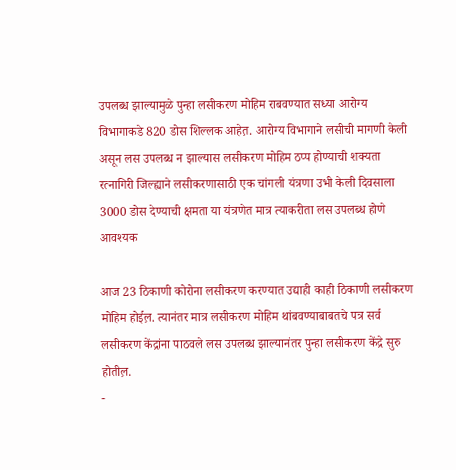उपलब्ध झाल्यामुळे पुन्हा लसीकरण मोहिम राबवण्यात सध्या आरोग्य विभागाकडे 820 डोस शिल्लक आहेत़. आरोग्य विभागाने लसीची मागणी केली असून लस उपलब्ध न झाल्यास लसीकरण मोहिम ठप्प होण्याची शक्यता रत्नागिरी जिल्ह्याने लसीकरणासाठी एक चांगली यंत्रणा उभी केली दिवसाला 3000 डोस देण्याची क्षमता या यंत्रणेत मात्र त्याकरीता लस उपलब्ध होणे आवश्यक

आज 23 ठिकाणी कोरोना लसीकरण करण्यात उद्याही काही ठिकाणी लसीकरण मोहिम होईल़. त्यानंतर मात्र लसीकरण मोहिम थांबवण्याबाबतचे पत्र सर्व लसीकरण केंद्रांना पाठवले लस उपलब्ध झाल्यानंतर पुन्हा लसीकरण केंद्रे सुरु होतील़.
-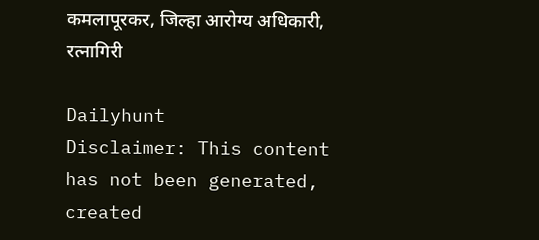कमलापूरकर, जिल्हा आरोग्य अधिकारी, रत्नागिरी

Dailyhunt
Disclaimer: This content has not been generated, created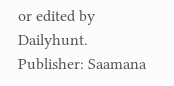or edited by Dailyhunt. Publisher: Saamana